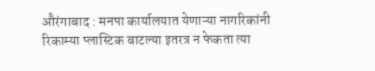औरंगाबाद : मनपा कार्यालयात येणाऱ्या नागरिकांनी रिकाम्या प्लास्टिक बाटल्या इतरत्र न फेकता त्या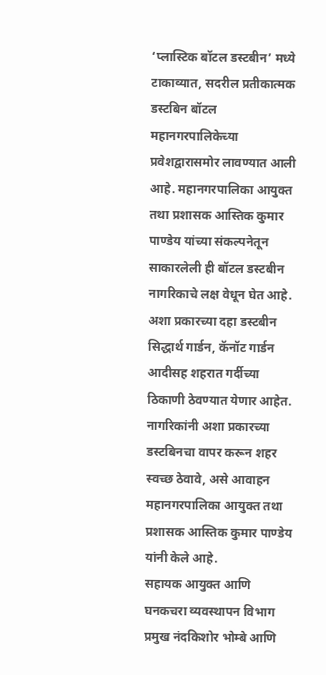‘प्लास्टिक बॉटल डस्टबीन’ मध्ये टाकाव्यात, सदरील प्रतीकात्मक डस्टबिन बॉटल महानगरपालिकेच्या प्रवेशद्वारासमोर लावण्यात आली आहे. महानगरपालिका आयुक्त तथा प्रशासक आस्तिक कुमार पाण्डेय यांच्या संकल्पनेतून साकारलेली ही बॉटल डस्टबीन नागरिकाचे लक्ष वेधून घेत आहे.
अशा प्रकारच्या दहा डस्टबीन सिद्धार्थ गार्डन, कॅनॉट गार्डन आदीसह शहरात गर्दीच्या ठिकाणी ठेवण्यात येणार आहेत. नागरिकांनी अशा प्रकारच्या डस्टबिनचा वापर करून शहर स्वच्छ ठेवावे, असे आवाहन महानगरपालिका आयुक्त तथा प्रशासक आस्तिक कुमार पाण्डेय यांनी केले आहे.
सहायक आयुक्त आणि घनकचरा व्यवस्थापन विभाग प्रमुख नंदकिशोर भोम्बे आणि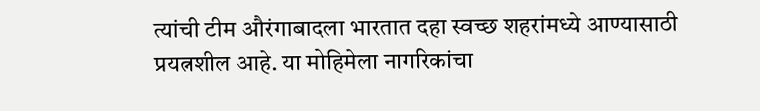त्यांची टीम औरंगाबादला भारतात दहा स्वच्छ शहरांमध्ये आण्यासाठी प्रयत्नशील आहे. या मोहिमेला नागरिकांचा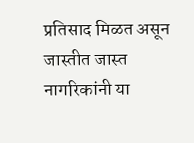प्रतिसाद मिळत असून जास्तीत जास्त नागरिकांनी या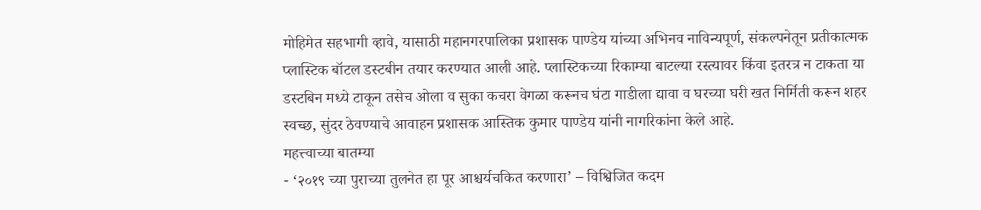मोहिमेत सहभागी व्हावे, यासाठी महानगरपालिका प्रशासक पाण्डेय यांच्या अभिनव नाविन्यपूर्ण, संकल्पनेतून प्रतीकात्मक प्लास्टिक बॉटल डस्टबीन तयार करण्यात आली आहे. प्लास्टिकच्या रिकाम्या बाटल्या रस्त्यावर किंवा इतरत्र न टाकता या डस्टबिन मध्ये टाकून तसेच ओला व सुका कचरा वेगळा करूनच घंटा गाडीला द्यावा व घरच्या घरी खत निर्मिती करून शहर स्वच्छ, सुंदर ठेवण्याचे आवाहन प्रशासक आस्तिक कुमार पाण्डेय यांनी नागरिकांना केले आहे.
महत्त्वाच्या बातम्या
- ‘२०१९ च्या पुराच्या तुलनेत हा पूर आश्चर्यचकित करणारा’ – विश्विजित कदम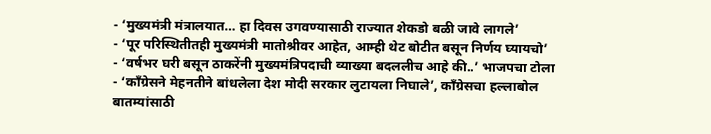- ‘मुख्यमंत्री मंत्रालयात… हा दिवस उगवण्यासाठी राज्यात शेकडो बळी जावे लागले’
- ‘पूर परिस्थितीतही मुख्यमंत्री मातोश्रीवर आहेत, आम्ही थेट बोटीत बसून निर्णय घ्यायचो’
- ‘वर्षभर घरी बसून ठाकरेंनी मुख्यमंत्रिपदाची व्याख्या बदललीच आहे की..’ भाजपचा टोला
- ‘काँग्रेसने मेहनतीने बांधलेला देश मोदी सरकार लुटायला निघाले’, काँग्रेसचा हल्लाबोल
बातम्यांसाठी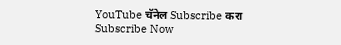YouTube चॅनेल Subscribe करा
Subscribe Now